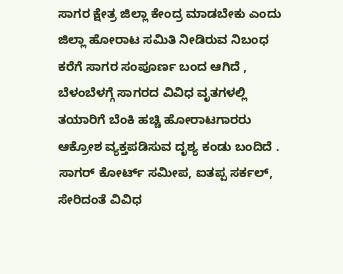ಸಾಗರ ಕ್ಷೇತ್ರ ಜಿಲ್ಲಾ ಕೇಂದ್ರ ಮಾಡಬೇಕು ಎಂದು ಜಿಲ್ಲಾ ಹೋರಾಟ ಸಮಿತಿ ನೀಡಿರುವ ನಿಬಂಧ ಕರೆಗೆ ಸಾಗರ ಸಂಪೂರ್ಣ ಬಂದ ಆಗಿದೆ , ಬೆಳಂಬೆಳಗ್ಗೆ ಸಾಗರದ ವಿವಿಧ ವೃತಗಳಲ್ಲಿ ತಯಾರಿಗೆ ಬೆಂಕಿ ಹಚ್ಚಿ ಹೋರಾಟಗಾರರು ಆಕ್ರೋಶ ವ್ಯಕ್ತಪಡಿಸುವ ದೃಶ್ಯ ಕಂಡು ಬಂದಿದೆ .
ಸಾಗರ್ ಕೋರ್ಟ್ ಸಮೀಪ, ಐತಪ್ಪ ಸರ್ಕಲ್, ಸೇರಿದಂತೆ ವಿವಿಧ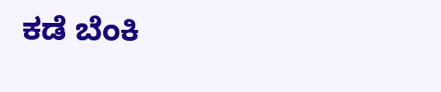ಕಡೆ ಬೆಂಕಿ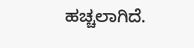ಹಚ್ಚಲಾಗಿದೆ.